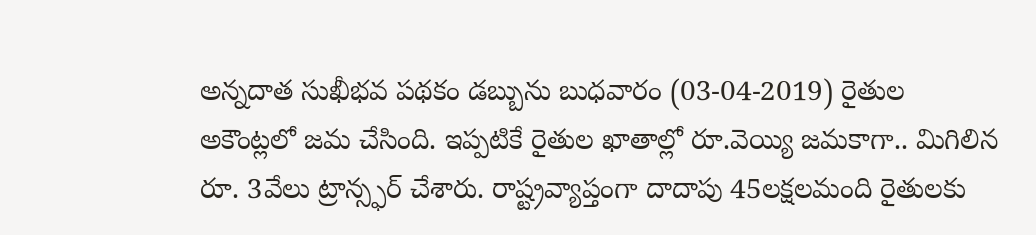అన్నదాత సుఖీభవ పథకం డబ్బును బుధవారం (03-04-2019) రైతుల అకౌంట్లలో జమ చేసింది. ఇప్పటికే రైతుల ఖాతాల్లో రూ.వెయ్యి జమకాగా.. మిగిలిన రూ. 3వేలు ట్రాన్స్ఫర్ చేశారు. రాష్ట్రవ్యాప్తంగా దాదాపు 45లక్షలమంది రైతులకు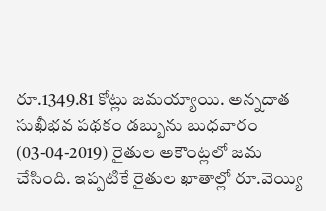రూ.1349.81 కోట్లు జమయ్యాయి. అన్నదాత సుఖీభవ పథకం డబ్బును బుధవారం (03-04-2019) రైతుల అకౌంట్లలో జమ చేసింది. ఇప్పటికే రైతుల ఖాతాల్లో రూ.వెయ్యి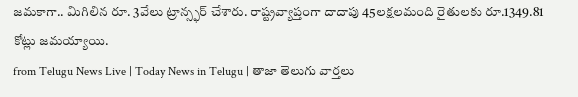జమకాగా.. మిగిలిన రూ. 3వేలు ట్రాన్స్ఫర్ చేశారు. రాష్ట్రవ్యాప్తంగా దాదాపు 45లక్షలమంది రైతులకు రూ.1349.81 కోట్లు జమయ్యాయి.
from Telugu News Live | Today News in Telugu | తాజా తెలుగు వార్తలు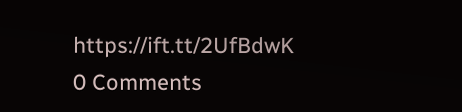https://ift.tt/2UfBdwK
0 Comments